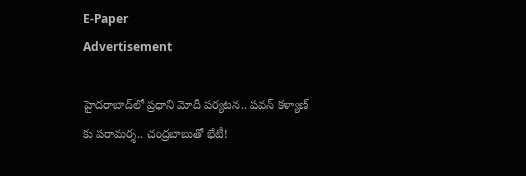E-Paper
Advertisement

హైదరాబాద్‌లో ప్రధాని మోదీ పర్యటన.. పవన్ కళ్యాణ్ కు పరామర్శ.. చంద్రబాబుతో భేటీ!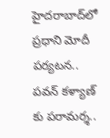హైదరాబాద్‌లో ప్రధాని మోదీ పర్యటన.. పవన్ కళ్యాణ్ కు పరామర్శ..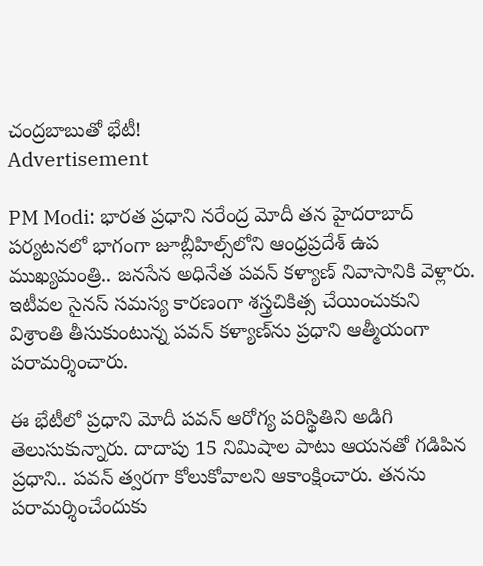చంద్రబాబుతో భేటీ!
Advertisement

PM Modi: భారత ప్రధాని నరేంద్ర మోదీ తన హైదరాబాద్ పర్యటనలో భాగంగా జూబ్లీహిల్స్‌లోని ఆంధ్రప్రదేశ్ ఉప ముఖ్యమంత్రి.. జనసేన అధినేత పవన్ కళ్యాణ్ నివాసానికి వెళ్లారు. ఇటీవల సైనస్ సమస్య కారణంగా శస్త్రచికిత్స చేయించుకుని విశ్రాంతి తీసుకుంటున్న పవన్ కళ్యాణ్‌ను ప్రధాని ఆత్మీయంగా పరామర్శించారు.

ఈ భేటీలో ప్రధాని మోదీ పవన్ ఆరోగ్య పరిస్థితిని అడిగి తెలుసుకున్నారు. దాదాపు 15 నిమిషాల పాటు ఆయనతో గడిపిన ప్రధాని.. పవన్ త్వరగా కోలుకోవాలని ఆకాంక్షించారు. తనను పరామర్శించేందుకు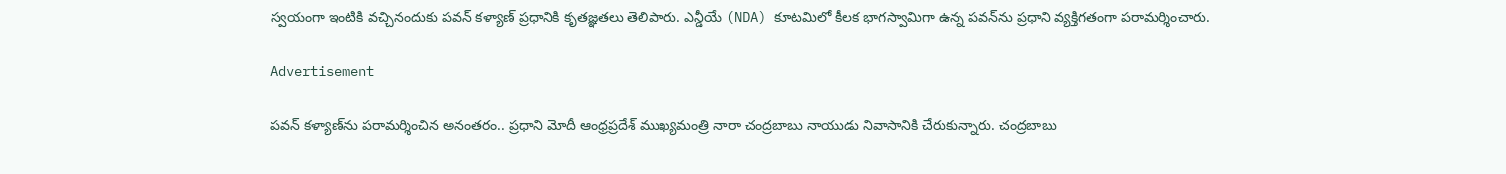స్వయంగా ఇంటికి వచ్చినందుకు పవన్ కళ్యాణ్ ప్రధానికి కృతజ్ఞతలు తెలిపారు. ఎన్డీయే (NDA) కూటమిలో కీలక భాగస్వామిగా ఉన్న పవన్‌ను ప్రధాని వ్యక్తిగతంగా పరామర్శించారు.

Advertisement

పవన్ కళ్యాణ్‌ను పరామర్శించిన అనంతరం.. ప్రధాని మోదీ ఆంధ్రప్రదేశ్ ముఖ్యమంత్రి నారా చంద్రబాబు నాయుడు నివాసానికి చేరుకున్నారు. చంద్రబాబు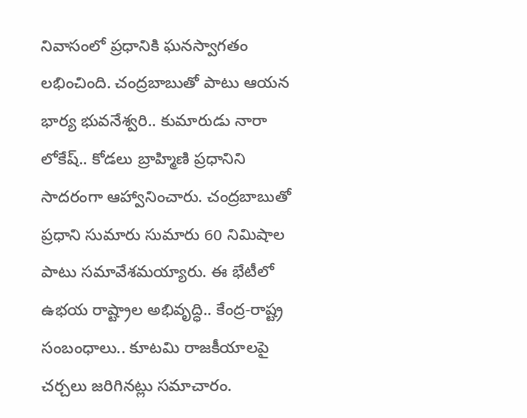నివాసంలో ప్రధానికి ఘనస్వాగతం లభించింది. చంద్రబాబుతో పాటు ఆయన భార్య భువనేశ్వరి.. కుమారుడు నారా లోకేష్.. కోడలు బ్రాహ్మిణి ప్రధానిని సాదరంగా ఆహ్వానించారు. చంద్రబాబుతో ప్రధాని సుమారు సుమారు 60 నిమిషాల పాటు సమావేశమయ్యారు. ఈ భేటీలో ఉభయ రాష్ట్రాల అభివృద్ధి.. కేంద్ర-రాష్ట్ర సంబంధాలు.. కూటమి రాజకీయాలపై చర్చలు జరిగినట్లు సమాచారం.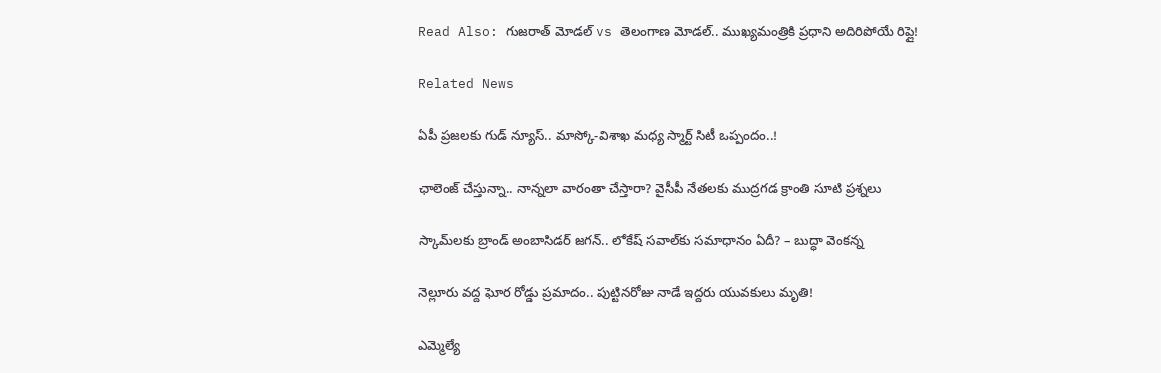Read Also: గుజరాత్ మోడల్ vs తెలంగాణ మోడల్.. ముఖ్యమంత్రికి ప్రధాని అదిరిపోయే రిప్లై!

Related News

ఏపీ ప్రజలకు గుడ్ న్యూస్.. మాస్కో-విశాఖ మధ్య స్మార్ట్ సిటీ ఒప్పందం..!

ఛాలెంజ్ చేస్తున్నా.. నాన్నలా వారంతా చేస్తారా? వైసీపీ నేతలకు ముద్రగడ క్రాంతి సూటి ప్రశ్నలు

స్కామ్‌లకు బ్రాండ్ అంబాసిడర్ జగన్.. లోకేష్ సవాల్‌కు సమాధానం ఏదీ? – బుద్ధా వెంకన్న

నెల్లూరు వద్ద ఘోర రోడ్డు ప్రమాదం.. పుట్టినరోజు నాడే ఇద్దరు యువకులు మృతి!

ఎమ్మెల్యే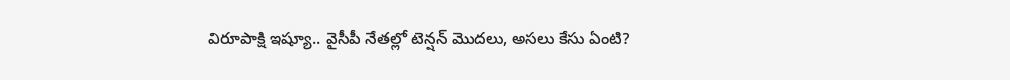విరూపాక్షి ఇష్యూ.. వైసీపీ నేతల్లో టెన్షన్ మొదలు, అసలు కేసు ఏంటి?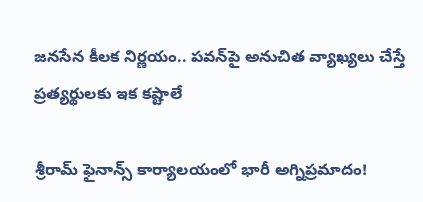జనసేన కీలక నిర్ణయం.. పవన్‌పై అనుచిత వ్యాఖ్యలు చేస్తే ప్రత్యర్థులకు ఇక కష్టాలే

శ్రీరామ్ ఫైనాన్స్ కార్యాలయంలో భారీ అగ్నిప్రమాదం!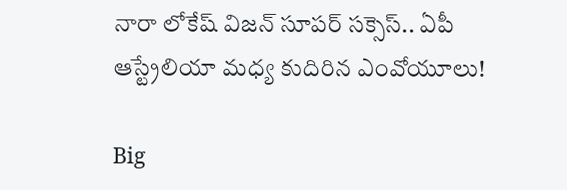నారా లోకేష్ విజన్ సూపర్ సక్సెస్.. ఏపీ ఆస్ట్రేలియా మధ్య కుదిరిన ఎంవోయూలు!

Big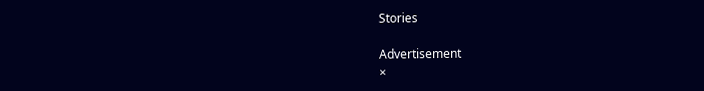Stories

Advertisement
×